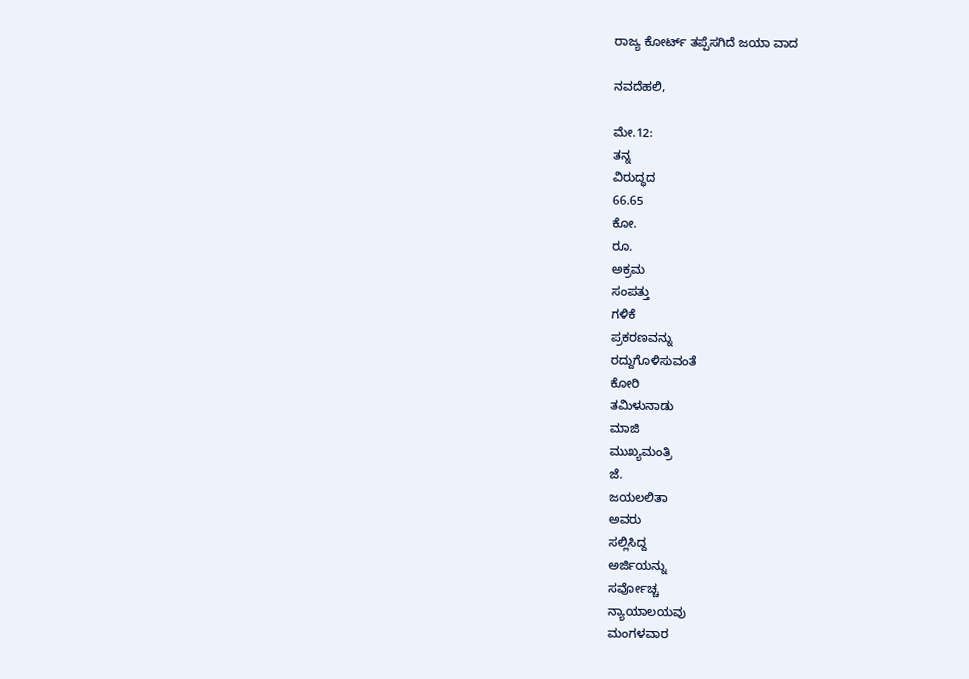ರಾಜ್ಯ ಕೋರ್ಟ್ ತಪ್ಪೆಸಗಿದೆ ಜಯಾ ವಾದ

ನವದೆಹಲಿ,

ಮೇ.12:
ತನ್ನ
ವಿರುದ್ಧದ
66.65
ಕೋ.
ರೂ.
ಅಕ್ರಮ
ಸಂಪತ್ತು
ಗಳಿಕೆ
ಪ್ರಕರಣವನ್ನು
ರದ್ದುಗೊಳಿಸುವಂತೆ
ಕೋರಿ
ತಮಿಳುನಾಡು
ಮಾಜಿ
ಮುಖ್ಯಮಂತ್ರಿ
ಜೆ.
ಜಯಲಲಿತಾ
ಅವರು
ಸಲ್ಲಿಸಿದ್ದ
ಅರ್ಜಿಯನ್ನು
ಸರ್ವೋಚ್ಚ
ನ್ಯಾಯಾಲಯವು
ಮಂಗಳವಾರ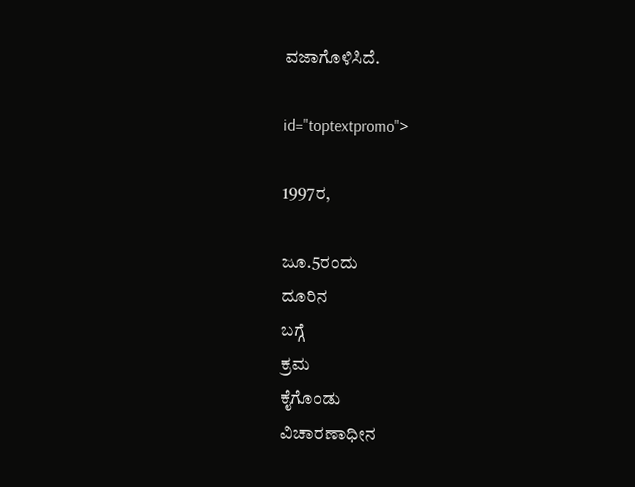ವಜಾಗೊಳಿಸಿದೆ.

id="toptextpromo">

1997ರ,

ಜೂ.5ರಂದು
ದೂರಿನ
ಬಗ್ಗೆ
ಕ್ರಮ
ಕೈಗೊಂಡು
ವಿಚಾರಣಾಧೀನ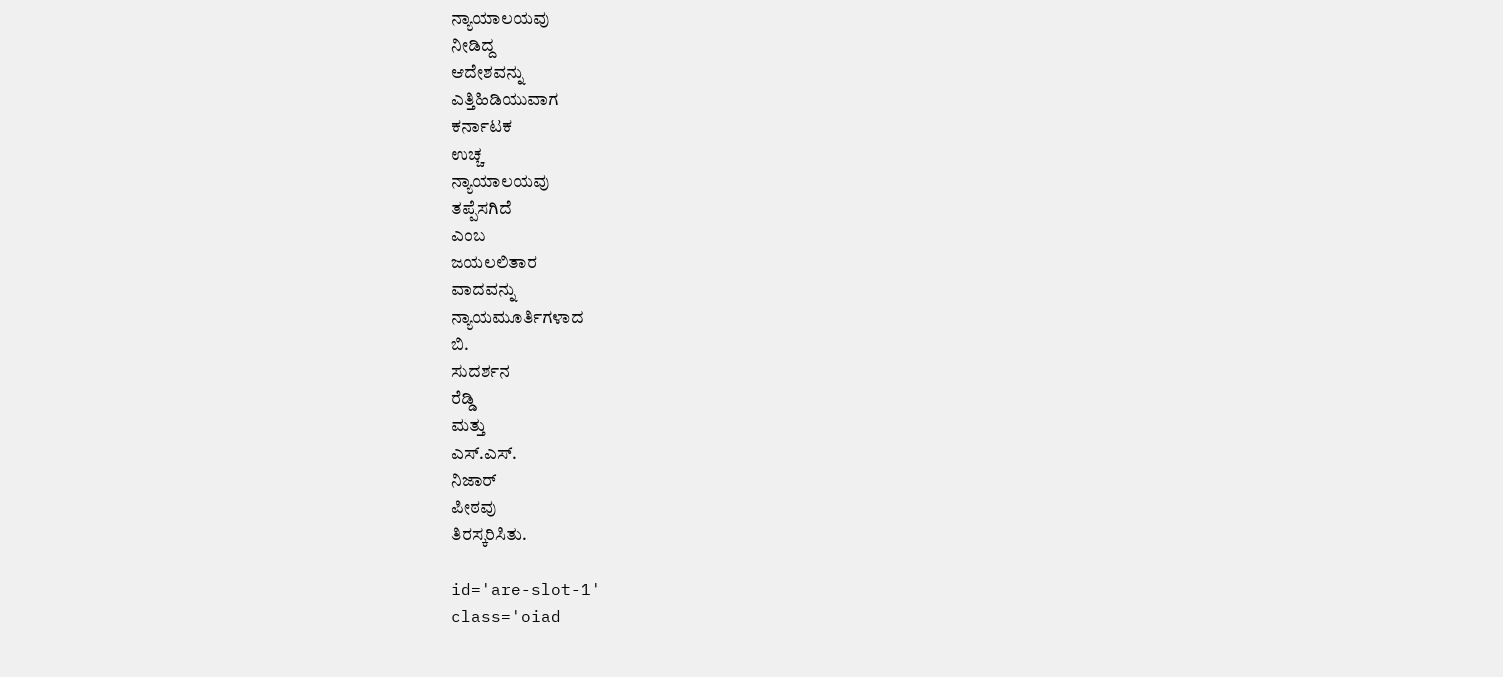ನ್ಯಾಯಾಲಯವು
ನೀಡಿದ್ದ
ಆದೇಶವನ್ನು
ಎತ್ತಿಹಿಡಿಯುವಾಗ
ಕರ್ನಾಟಕ
ಉಚ್ಚ
ನ್ಯಾಯಾಲಯವು
ತಪ್ಪೆಸಗಿದೆ
ಎಂಬ
ಜಯಲಲಿತಾರ
ವಾದವನ್ನು
ನ್ಯಾಯಮೂರ್ತಿಗಳಾದ
ಬಿ.
ಸುದರ್ಶನ
ರೆಡ್ಡಿ
ಮತ್ತು
ಎಸ್.ಎಸ್.
ನಿಜಾರ್
ಪೀಠವು
ತಿರಸ್ಕರಿಸಿತು.

id='are-slot-1'
class='oiad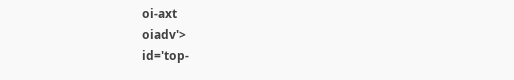oi-axt
oiadv'>
id='top-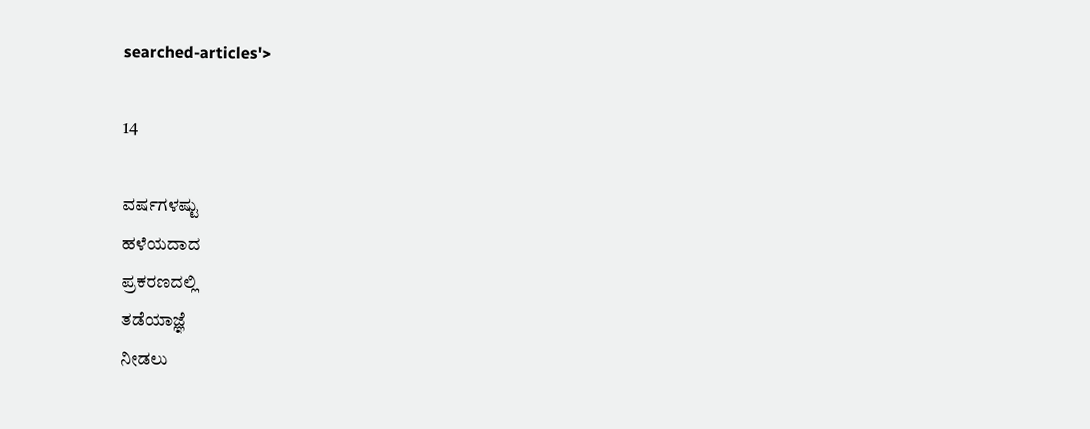searched-articles'>

14

ವರ್ಷಗಳಷ್ಟು
ಹಳೆಯದಾದ
ಪ್ರಕರಣದಲ್ಲಿ
ತಡೆಯಾಜ್ಞೆ
ನೀಡಲು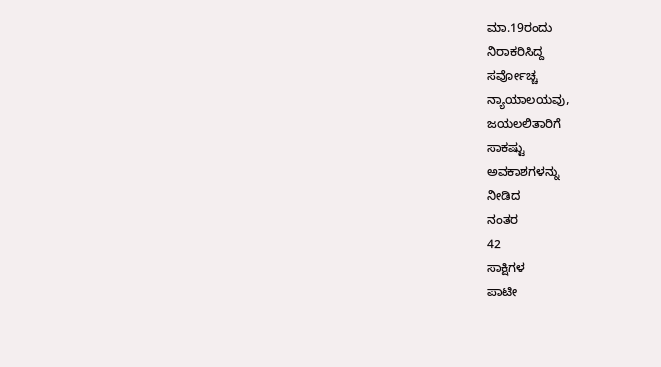ಮಾ.19ರಂದು
ನಿರಾಕರಿಸಿದ್ದ
ಸರ್ವೋಚ್ಚ
ನ್ಯಾಯಾಲಯವು,
ಜಯಲಲಿತಾರಿಗೆ
ಸಾಕಷ್ಟು
ಅವಕಾಶಗಳನ್ನು
ನೀಡಿದ
ನಂತರ
42
ಸಾಕ್ಷಿಗಳ
ಪಾಟೀ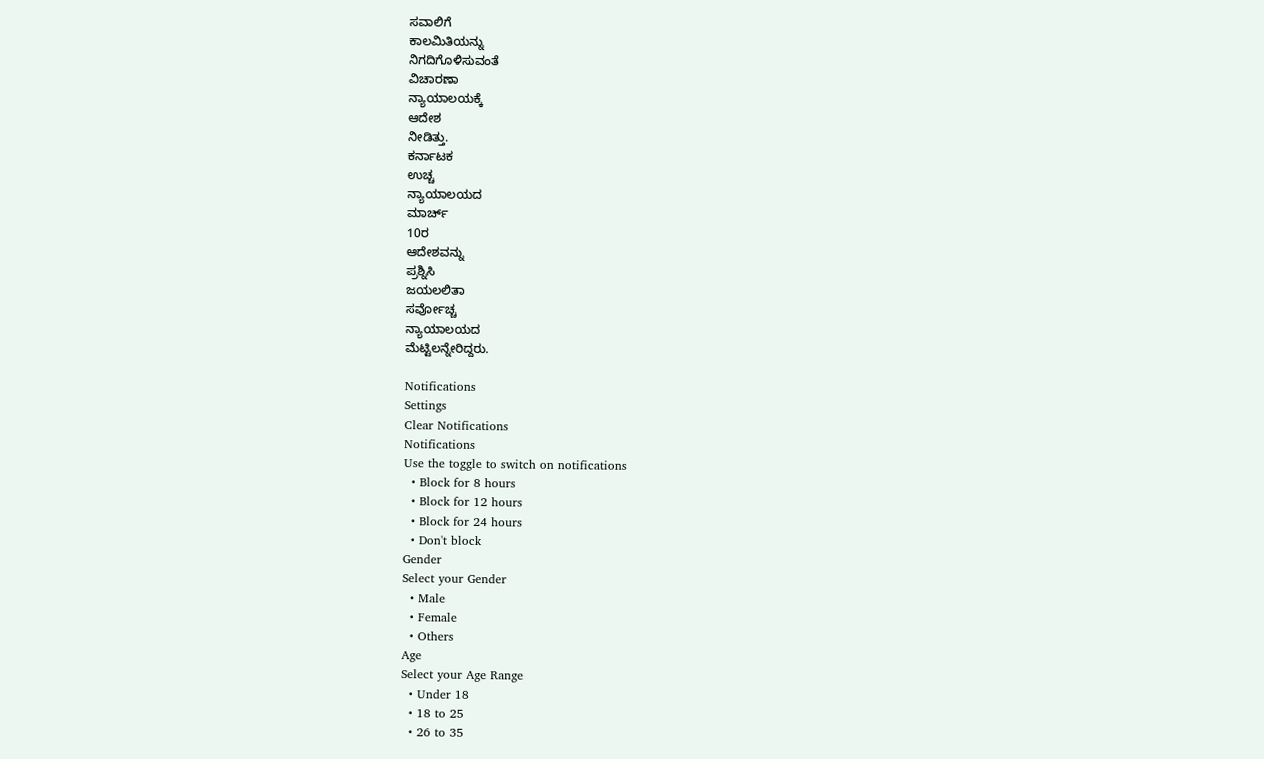ಸವಾಲಿಗೆ
ಕಾಲಮಿತಿಯನ್ನು
ನಿಗದಿಗೊಳಿಸುವಂತೆ
ವಿಚಾರಣಾ
ನ್ಯಾಯಾಲಯಕ್ಕೆ
ಆದೇಶ
ನೀಡಿತ್ತು.
ಕರ್ನಾಟಕ
ಉಚ್ಚ
ನ್ಯಾಯಾಲಯದ
ಮಾರ್ಚ್
10ರ
ಆದೇಶವನ್ನು
ಪ್ರಶ್ನಿಸಿ
ಜಯಲಲಿತಾ
ಸರ್ವೋಚ್ಚ
ನ್ಯಾಯಾಲಯದ
ಮೆಟ್ಟಿಲನ್ನೇರಿದ್ದರು.

Notifications
Settings
Clear Notifications
Notifications
Use the toggle to switch on notifications
  • Block for 8 hours
  • Block for 12 hours
  • Block for 24 hours
  • Don't block
Gender
Select your Gender
  • Male
  • Female
  • Others
Age
Select your Age Range
  • Under 18
  • 18 to 25
  • 26 to 35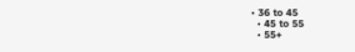• 36 to 45
  • 45 to 55
  • 55+